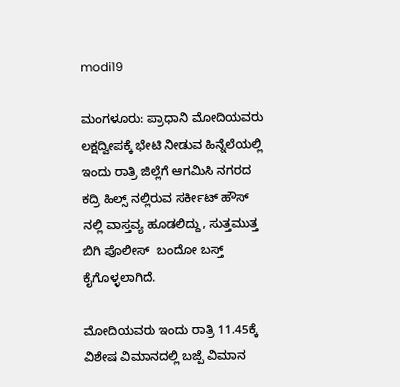modi19

ಮಂಗಳೂರು: ಪ್ರಾಧಾನಿ ಮೋದಿಯವರು ಲಕ್ಷದ್ವೀಪಕ್ಕೆ ಭೇಟಿ ನೀಡುವ ಹಿನ್ನೆಲೆಯಲ್ಲಿ ಇಂದು ರಾತ್ರಿ ಜಿಲ್ಲೆಗೆ ಆಗಮಿಸಿ ನಗರದ ಕದ್ರಿ ಹಿಲ್ಸ್ ನಲ್ಲಿರುವ ಸರ್ಕೀಟ್ ಹೌಸ್ ನಲ್ಲಿ ವಾಸ್ತವ್ಯ ಹೂಡಲಿದ್ದು, ಸುತ್ತಮುತ್ತ ಬಿಗಿ ಪೊಲೀಸ್  ಬಂದೋ ಬಸ್ತ್  ಕೈಗೊಳ್ಳಲಾಗಿದೆ.

ಮೋದಿಯವರು ಇಂದು ರಾತ್ರಿ 11.45ಕ್ಕೆ ವಿಶೇಷ ವಿಮಾನದಲ್ಲಿ ಬಜ್ಪೆ ವಿಮಾನ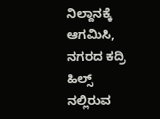ನಿಲ್ದಾನಕ್ಕೆ ಆಗಮಿಸಿ, ನಗರದ ಕದ್ರಿ ಹಿಲ್ಸ್ ನಲ್ಲಿರುವ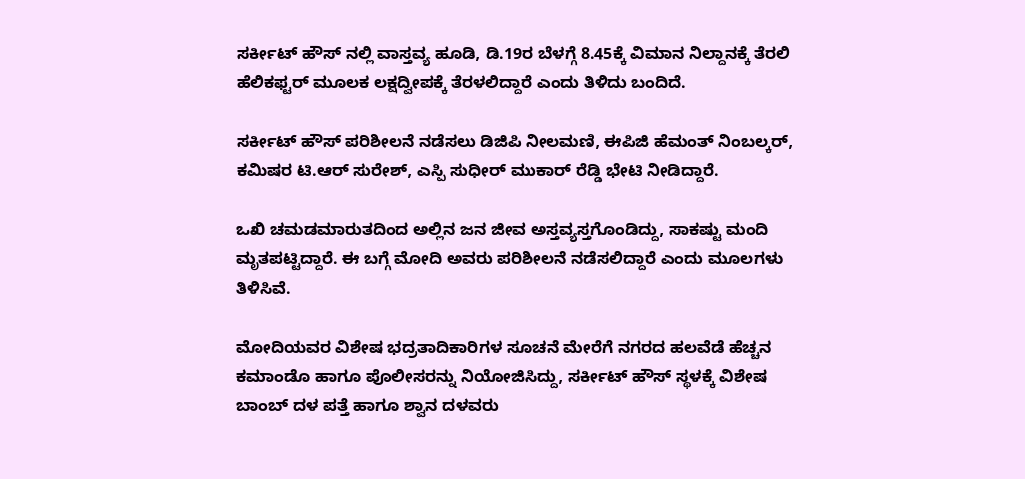ಸರ್ಕೀಟ್ ಹೌಸ್ ನಲ್ಲಿ ವಾಸ್ತವ್ಯ ಹೂಡಿ, ಡಿ.19ರ ಬೆಳಗ್ಗೆ 8.45ಕ್ಕೆ ವಿಮಾನ ನಿಲ್ದಾನಕ್ಕೆ ತೆರಲಿ ಹೆಲಿಕಫ್ಟರ್ ಮೂಲಕ ಲಕ್ಷದ್ವೀಪಕ್ಕೆ ತೆರಳಲಿದ್ದಾರೆ ಎಂದು ತಿಳಿದು ಬಂದಿದೆ.

ಸರ್ಕೀಟ್ ಹೌಸ್ ಪರಿಶೀಲನೆ ನಡೆಸಲು ಡಿಜಿಪಿ ನೀಲಮಣಿ, ಈಪಿಜಿ ಹೆಮಂತ್ ನಿಂಬಲ್ಕರ್, ಕಮಿಷರ ಟಿ.ಆರ್ ಸುರೇಶ್, ಎಸ್ಪಿ ಸುಧೀರ್ ಮುಕಾರ್ ರೆಡ್ಡಿ ಭೇಟಿ ನೀಡಿದ್ದಾರೆ.

ಒಖಿ ಚಮಡಮಾರುತದಿಂದ ಅಲ್ಲಿನ ಜನ ಜೀವ ಅಸ್ತವ್ಯಸ್ತಗೊಂಡಿದ್ದು, ಸಾಕಷ್ಟು ಮಂದಿ ಮೃತಪಟ್ಟಿದ್ದಾರೆ. ಈ ಬಗ್ಗೆ ಮೋದಿ ಅವರು ಪರಿಶೀಲನೆ ನಡೆಸಲಿದ್ದಾರೆ ಎಂದು ಮೂಲಗಳು ತಿಳಿಸಿವೆ.

ಮೋದಿಯವರ ವಿಶೇಷ ಭದ್ರತಾದಿಕಾರಿಗಳ ಸೂಚನೆ ಮೇರೆಗೆ ನಗರದ ಹಲವೆಡೆ ಹೆಚ್ಚನ ಕಮಾಂಡೊ ಹಾಗೂ ಪೊಲೀಸರನ್ನು ನಿಯೋಜಿಸಿದ್ದು, ಸರ್ಕೀಟ್ ಹೌಸ್ ಸ್ಥಳಕ್ಕೆ ವಿಶೇಷ ಬಾಂಬ್ ದಳ ಪತ್ತೆ ಹಾಗೂ ಶ್ವಾನ ದಳವರು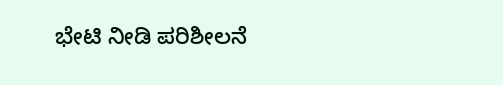ಭೇಟಿ ನೀಡಿ ಪರಿಶೀಲನೆ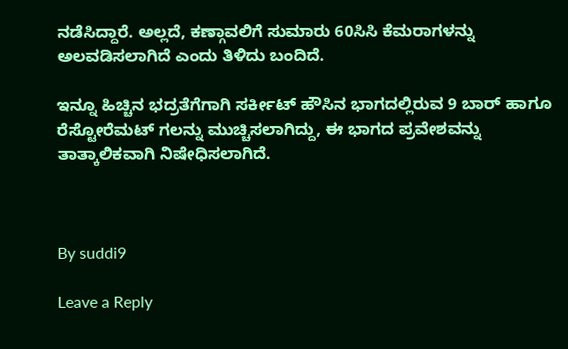ನಡೆಸಿದ್ದಾರೆ. ಅಲ್ಲದೆ, ಕಣ್ಗಾವಲಿಗೆ ಸುಮಾರು 60ಸಿಸಿ ಕೆಮರಾಗಳನ್ನು ಅಲವಡಿಸಲಾಗಿದೆ ಎಂದು ತಿಳಿದು ಬಂದಿದೆ.

ಇನ್ನೂ ಹಿಚ್ಚಿನ ಭದ್ರತೆಗೆಗಾಗಿ ಸರ್ಕೀಟ್ ಹೌಸಿನ ಭಾಗದಲ್ಲಿರುವ 9 ಬಾರ್ ಹಾಗೂ ರೆಸ್ಟೋರೆಮಟ್ ಗಲನ್ನು ಮುಚ್ಚಿಸಲಾಗಿದ್ದು, ಈ ಭಾಗದ ಪ್ರವೇಶವನ್ನು ತಾತ್ಕಾಲಿಕವಾಗಿ ನಿಷೇಧಿಸಲಾಗಿದೆ.



By suddi9

Leave a Reply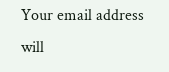Your email address will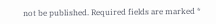not be published. Required fields are marked *